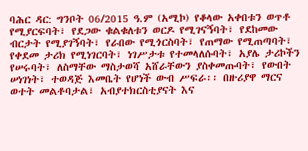ባሕር ዳር: ግንቦት 06/2015 ዓ.ም (አሚኮ) የቆላው አቀበቱን ወጥቶ የሚያርፍባት፣ የደጋው ቁልቁለቱን ወርዶ የሚገናኝባት፣ የደከመው ብርታት የሚያገኝባት፣ የራበው የሚጎርስባት፣ የጠማው የሚጠጣባት፣ የቀደመ ታሪክ የሚነገርባት፣ ነገሥታቱ የተመላለሱባት፣ አያሌ ታሪኮችን የሠሩባት፣ ለስማቸው ማስታወሻ አሸራቸውን ያስቀመጡባት፣ የውበት ሠነገነት፣ ተወዳጅ እመቤት የሆነች ውብ ሥፍራ፡፡ በዙሪያዋ ማርና ወተት መልቶባታል፣ አብያተክርስቲያናት እና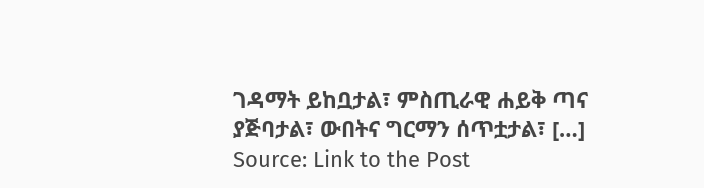ገዳማት ይከቧታል፣ ምስጢራዊ ሐይቅ ጣና ያጅባታል፣ ውበትና ግርማን ሰጥቷታል፣ […]
Source: Link to the Post